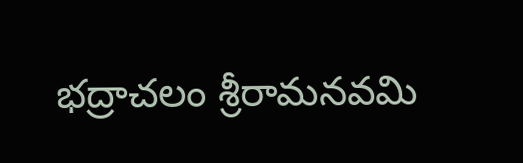భద్రాచలం శ్రీరామనవమి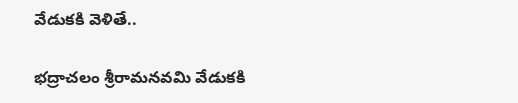వేడుకకి వెళితే..

భద్రాచలం శ్రీరామనవమి వేడుకకి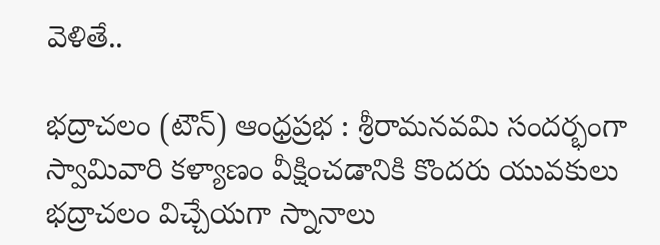వెళితే..

భద్రాచలం (టౌన్) ఆంధ్రప్రభ : శ్రీరామనవమి సందర్భంగా స్వామివారి కళ్యాణం వీక్షించడానికి కొందరు యువకులు భద్రాచలం విచ్చేయగా స్నానాలు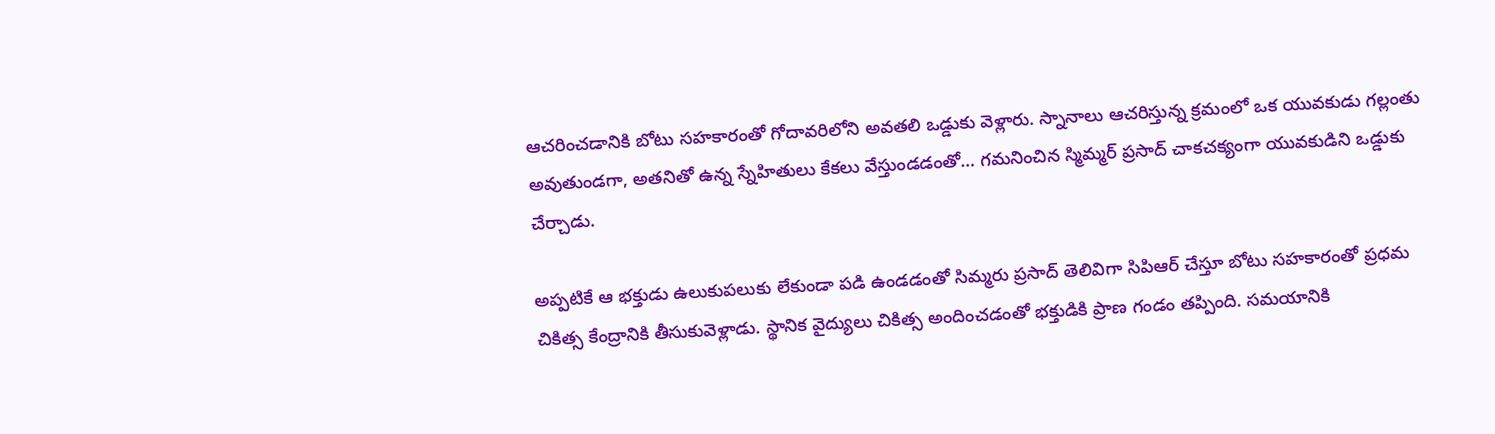ఆచరించడానికి బోటు సహకారంతో గోదావరిలోని అవతలి ఒడ్డుకు వెళ్లారు. స్నానాలు ఆచరిస్తున్న క్రమంలో ఒక యువకుడు గల్లంతు అవుతుండగా, అతనితో ఉన్న స్నేహితులు కేకలు వేస్తుండడంతో… గమనించిన స్మిమ్మర్ ప్రసాద్ చాకచక్యంగా యువకుడిని ఒడ్డుకు చేర్చాడు.

అప్పటికే ఆ భక్తుడు ఉలుకుపలుకు లేకుండా పడి ఉండడంతో సిమ్మరు ప్రసాద్ తెలివిగా సిపిఆర్ చేస్తూ బోటు సహకారంతో ప్రధమ చికిత్స కేంద్రానికి తీసుకువెళ్లాడు. స్థానిక వైద్యులు చికిత్స అందించడంతో భక్తుడికి ప్రాణ గండం తప్పింది. సమయానికి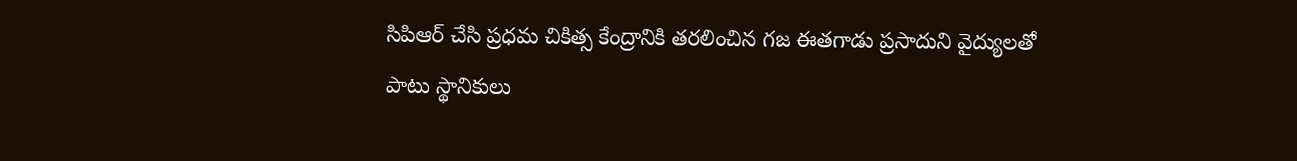సిపిఆర్ చేసి ప్రధమ చికిత్స కేంద్రానికి తరలించిన గజ ఈతగాడు ప్రసాదుని వైద్యులతో పాటు స్థానికులు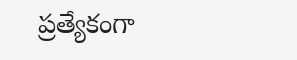ప్రత్యేకంగా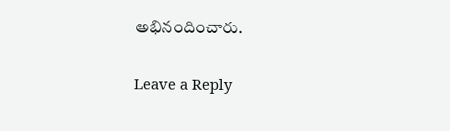అభినందించారు.

Leave a Reply